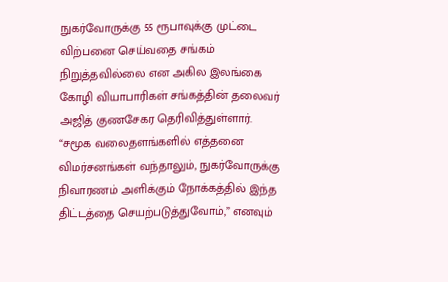நுகர்வோருக்கு 55 ரூபாவுக்கு முட்டை விற்பனை செய்வதை சங்கம் நிறுத்தவில்லை என அகில இலங்கை கோழி வியாபாரிகள் சங்கத்தின் தலைவர் அஜித் குணசேகர தெரிவித்துள்ளார்.
“சமூக வலைதளங்களில் எத்தனை விமர்சனங்கள் வந்தாலும், நுகர்வோருக்கு நிவாரணம் அளிக்கும் நோக்கத்தில் இந்த திட்டத்தை செயற்படுத்துவோம்,” எனவும்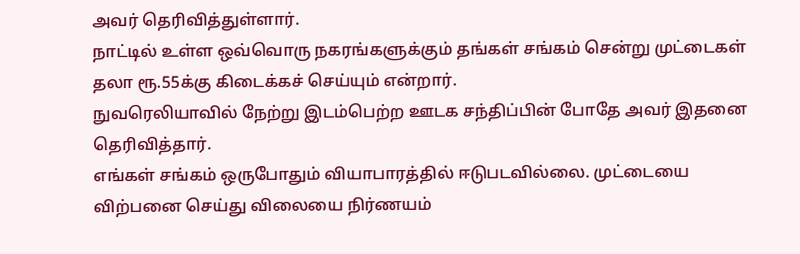அவர் தெரிவித்துள்ளார்.
நாட்டில் உள்ள ஒவ்வொரு நகரங்களுக்கும் தங்கள் சங்கம் சென்று முட்டைகள் தலா ரூ.55க்கு கிடைக்கச் செய்யும் என்றார்.
நுவரெலியாவில் நேற்று இடம்பெற்ற ஊடக சந்திப்பின் போதே அவர் இதனை தெரிவித்தார்.
எங்கள் சங்கம் ஒருபோதும் வியாபாரத்தில் ஈடுபடவில்லை. முட்டையை விற்பனை செய்து விலையை நிர்ணயம்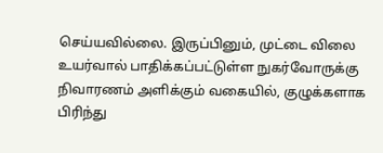செய்யவில்லை. இருப்பினும், முட்டை விலை உயர்வால் பாதிக்கப்பட்டுள்ள நுகர்வோருக்கு நிவாரணம் அளிக்கும் வகையில், குழுக்களாக பிரிந்து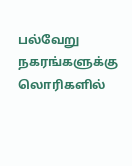பல்வேறு நகரங்களுக்கு லொரிகளில்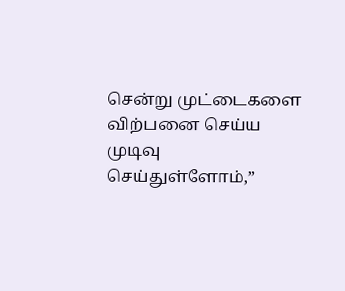சென்று முட்டைகளை விற்பனை செய்ய முடிவு செய்துள்ளோம்,”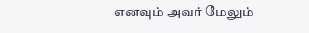எனவும் அவர் மேலும்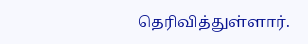தெரிவித்துள்ளார்.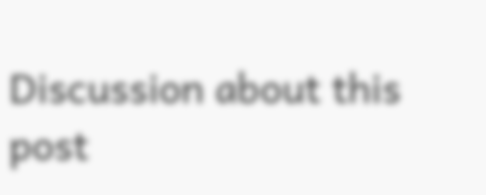Discussion about this post